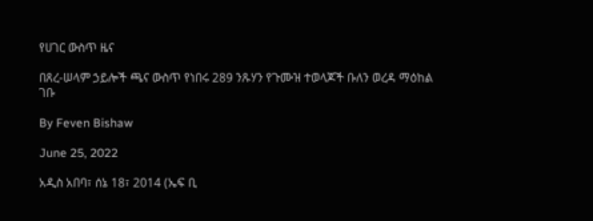የሀገር ውስጥ ዜና

በጸረ-ሠላም ኃይሎች ጫና ውስጥ የነበሩ 289 ንጹሃን የጉሙዝ ተወላጆች ቡለን ወረዳ ማዕከል ገቡ

By Feven Bishaw

June 25, 2022

አዲስ አበባ፣ ሰኔ 18፣ 2014 (ኤፍ ቢ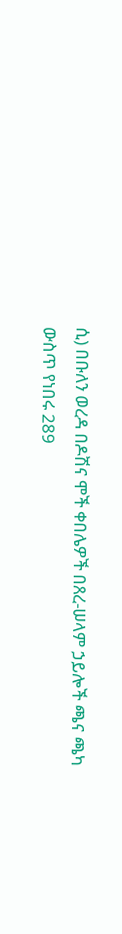ሲ) በቡለን ወረዳ በዶሽና ሞች ቀበሌዎች በጸረ-ሠላም ኃይሎች ጫና ጫካ ውስጥ የነበሩ 289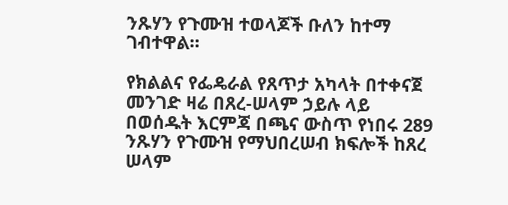ንጹሃን የጉሙዝ ተወላጆች ቡለን ከተማ ገብተዋል።

የክልልና የፌዴራል የጸጥታ አካላት በተቀናጀ መንገድ ዛሬ በጸረ-ሠላም ኃይሉ ላይ በወሰዱት እርምጃ በጫና ውስጥ የነበሩ 289 ንጹሃን የጉሙዝ የማህበረሠብ ክፍሎች ከጸረ ሠላም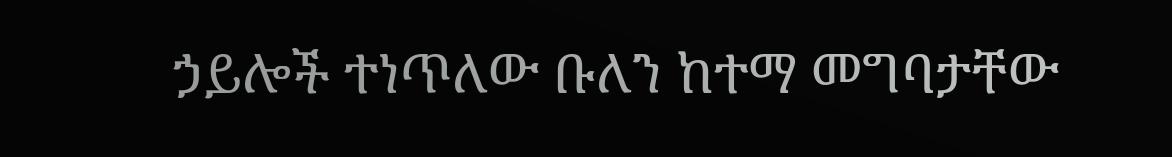ኃይሎች ተነጥለው ቡለን ከተማ መግባታቸው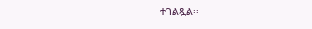ተገልጿል፡፡